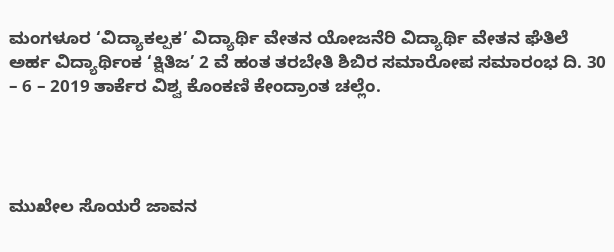ಮಂಗಳೂರ ‘ವಿದ್ಯಾಕಲ್ಪಕ’ ವಿದ್ಯಾರ್ಥಿ ವೇತನ ಯೋಜನೆರಿ ವಿದ್ಯಾರ್ಥಿ ವೇತನ ಘೆತಿಲೆ ಅರ್ಹ ವಿದ್ಯಾರ್ಥಿಂಕ ‘ಕ್ಷಿತಿಜ’ 2 ವೆ ಹಂತ ತರಬೇತಿ ಶಿಬಿರ ಸಮಾರೋಪ ಸಮಾರಂಭ ದಿ. 30 – 6 – 2019 ತಾರ್ಕೆರ ವಿಶ್ವ ಕೊಂಕಣಿ ಕೇಂದ್ರಾಂತ ಚಲ್ಲೆಂ.




ಮುಖೇಲ ಸೊಯರೆ ಜಾವನ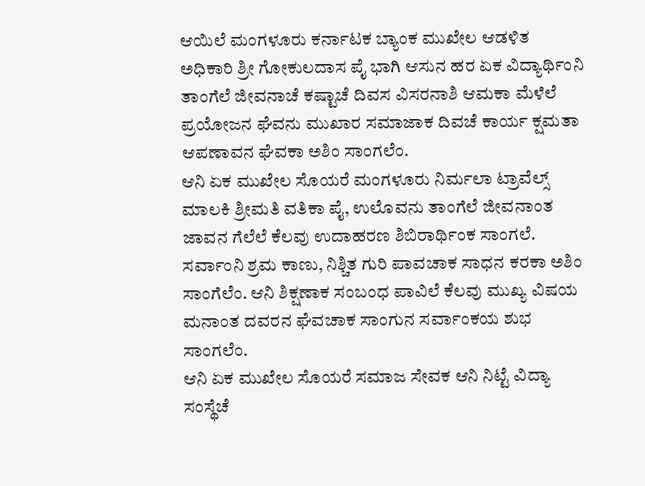ಆಯಿಲೆ ಮಂಗಳೂರು ಕರ್ನಾಟಕ ಬ್ಯಾಂಕ ಮುಖೇಲ ಆಡಳಿತ ಅಧಿಕಾರಿ ಶ್ರೀ ಗೋಕುಲದಾಸ ಪೈ ಭಾಗಿ ಆಸುನ ಹರ ಏಕ ವಿದ್ಯಾರ್ಥಿಂನಿ ತಾಂಗೆಲೆ ಜೀವನಾಚೆ ಕಷ್ಟಾಚೆ ದಿವಸ ವಿಸರನಾಶಿ ಆಮಕಾ ಮೆಳೆಲೆ ಪ್ರಯೋಜನ ಘೆವನು ಮುಖಾರ ಸಮಾಜಾಕ ದಿವಚೆ ಕಾರ್ಯ ಕ್ಷಮತಾ ಆಪಣಾವನ ಘೆವಕಾ ಅಶಿಂ ಸಾಂಗಲೆಂ.
ಆನಿ ಏಕ ಮುಖೇಲ ಸೊಯರೆ ಮಂಗಳೂರು ನಿರ್ಮಲಾ ಟ್ರಾವೆಲ್ಸ್ ಮಾಲಕಿ ಶ್ರೀಮತಿ ವತಿಕಾ ಪೈ, ಉಲೊವನು ತಾಂಗೆಲೆ ಜೀವನಾಂತ ಜಾವನ ಗೆಲೆಲೆ ಕೆಲವು ಉದಾಹರಣ ಶಿಬಿರಾರ್ಥಿಂಕ ಸಾಂಗಲೆ. ಸರ್ವಾಂನಿ ಶ್ರಮ ಕಾಣು, ನಿಶ್ಚಿತ ಗುರಿ ಪಾವಚಾಕ ಸಾಧನ ಕರಕಾ ಅಶಿಂ ಸಾಂಗೆಲೆಂ. ಆನಿ ಶಿಕ್ಷಣಾಕ ಸಂಬಂಧ ಪಾವಿಲೆ ಕೆಲವು ಮುಖ್ಯ ವಿಷಯ ಮನಾಂತ ದವರನ ಘೆವಚಾಕ ಸಾಂಗುನ ಸರ್ವಾಂಕಯ ಶುಭ ಸಾಂಗಲೆಂ.
ಆನಿ ಏಕ ಮುಖೇಲ ಸೊಯರೆ ಸಮಾಜ ಸೇವಕ ಆನಿ ನಿಟ್ಟೆ ವಿದ್ಯಾ ಸಂಸ್ಥೆಚೆ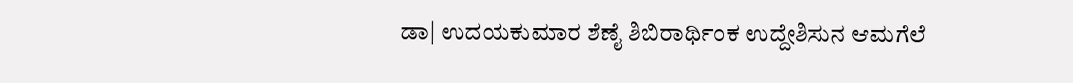ಡಾ| ಉದಯಕುಮಾರ ಶೆಣೈ ಶಿಬಿರಾರ್ಥಿಂಕ ಉದ್ದೇಶಿಸುನ ಆಮಗೆಲೆ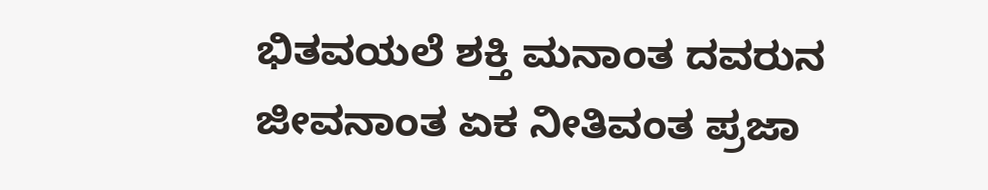ಭಿತವಯಲೆ ಶಕ್ತಿ ಮನಾಂತ ದವರುನ ಜೀವನಾಂತ ಏಕ ನೀತಿವಂತ ಪ್ರಜಾ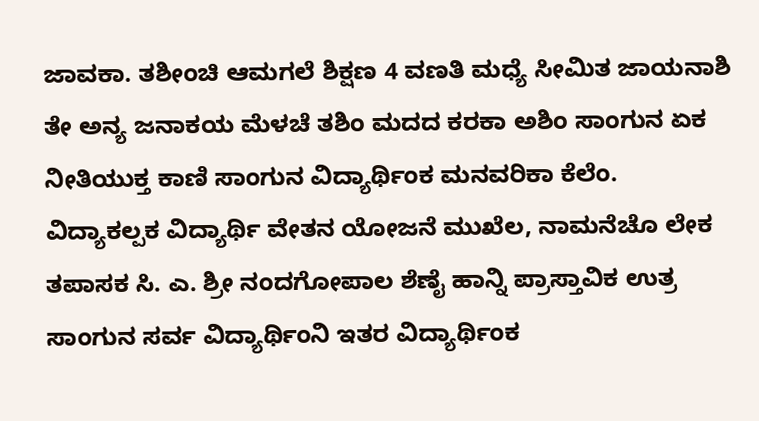ಜಾವಕಾ. ತಶೀಂಚಿ ಆಮಗಲೆ ಶಿಕ್ಷಣ 4 ವಣತಿ ಮಧ್ಯೆ ಸೀಮಿತ ಜಾಯನಾಶಿ ತೇ ಅನ್ಯ ಜನಾಕಯ ಮೆಳಚೆ ತಶಿಂ ಮದದ ಕರಕಾ ಅಶಿಂ ಸಾಂಗುನ ಏಕ ನೀತಿಯುಕ್ತ ಕಾಣಿ ಸಾಂಗುನ ವಿದ್ಯಾರ್ಥಿಂಕ ಮನವರಿಕಾ ಕೆಲೆಂ.
ವಿದ್ಯಾಕಲ್ಪಕ ವಿದ್ಯಾರ್ಥಿ ವೇತನ ಯೋಜನೆ ಮುಖೆಲ, ನಾಮನೆಚೊ ಲೇಕ ತಪಾಸಕ ಸಿ. ಎ. ಶ್ರೀ ನಂದಗೋಪಾಲ ಶೆಣೈ ಹಾನ್ನಿ ಪ್ರಾಸ್ತಾವಿಕ ಉತ್ರ ಸಾಂಗುನ ಸರ್ವ ವಿದ್ಯಾರ್ಥಿಂನಿ ಇತರ ವಿದ್ಯಾರ್ಥಿಂಕ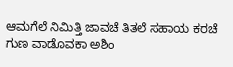ಆಮಗೆಲೆ ನಿಮಿತ್ತಿ ಜಾವಚೆ ತಿತಲೆ ಸಹಾಯ ಕರಚೆ ಗುಣ ವಾಡೊವಕಾ ಅಶಿಂ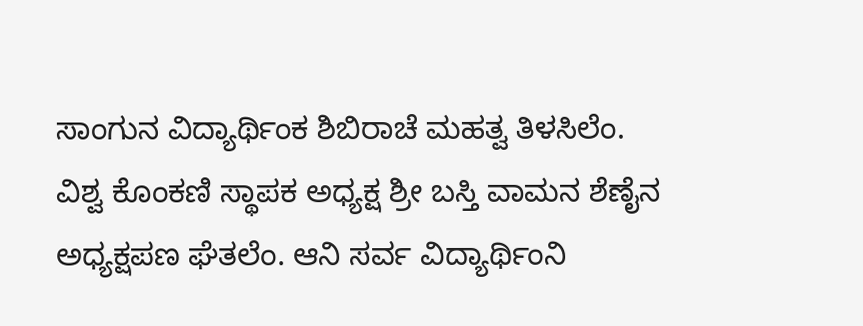ಸಾಂಗುನ ವಿದ್ಯಾರ್ಥಿಂಕ ಶಿಬಿರಾಚೆ ಮಹತ್ವ ತಿಳಸಿಲೆಂ.
ವಿಶ್ವ ಕೊಂಕಣಿ ಸ್ಥಾಪಕ ಅಧ್ಯಕ್ಷ ಶ್ರೀ ಬಸ್ತಿ ವಾಮನ ಶೆಣೈನ ಅಧ್ಯಕ್ಷಪಣ ಘೆತಲೆಂ. ಆನಿ ಸರ್ವ ವಿದ್ಯಾರ್ಥಿಂನಿ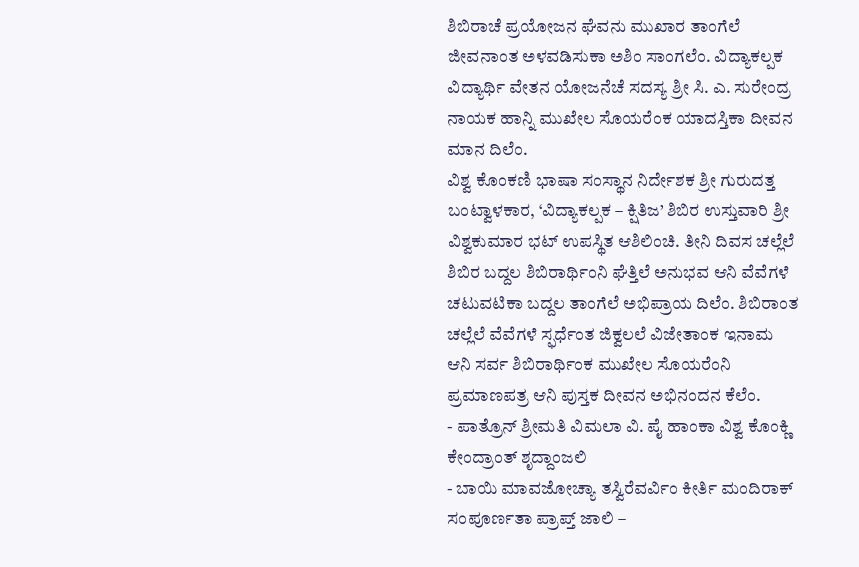ಶಿಬಿರಾಚೆ ಪ್ರಯೋಜನ ಘೆವನು ಮುಖಾರ ತಾಂಗೆಲೆ ಜೀವನಾಂತ ಅಳವಡಿಸುಕಾ ಅಶಿಂ ಸಾಂಗಲೆಂ. ವಿದ್ಯಾಕಲ್ಪಕ ವಿದ್ಯಾರ್ಥಿ ವೇತನ ಯೋಜನೆಚೆ ಸದಸ್ಯ ಶ್ರೀ ಸಿ. ಎ. ಸುರೇಂದ್ರ ನಾಯಕ ಹಾನ್ನಿ ಮುಖೇಲ ಸೊಯರೆಂಕ ಯಾದಸ್ತಿಕಾ ದೀವನ ಮಾನ ದಿಲೆಂ.
ವಿಶ್ವ ಕೊಂಕಣಿ ಭಾಷಾ ಸಂಸ್ಥಾನ ನಿರ್ದೇಶಕ ಶ್ರೀ ಗುರುದತ್ತ ಬಂಟ್ವಾಳಕಾರ, ‘ವಿದ್ಯಾಕಲ್ಪಕ – ಕ್ಷಿತಿಜ’ ಶಿಬಿರ ಉಸ್ತುವಾರಿ ಶ್ರೀ ವಿಶ್ವಕುಮಾರ ಭಟ್ ಉಪಸ್ಥಿತ ಆಶಿಲಿಂಚಿ. ತೀನಿ ದಿವಸ ಚಲ್ಲೆಲೆ ಶಿಬಿರ ಬದ್ದಲ ಶಿಬಿರಾರ್ಥಿಂನಿ ಘೆತ್ತಿಲೆ ಅನುಭವ ಆನಿ ವೆವೆಗಳೆ ಚಟುವಟಿಕಾ ಬದ್ದಲ ತಾಂಗೆಲೆ ಅಭಿಪ್ರಾಯ ದಿಲೆಂ. ಶಿಬಿರಾಂತ ಚಲ್ಲೆಲೆ ವೆವೆಗಳೆ ಸ್ಫರ್ಧೆಂತ ಜಿಕ್ವಲಲೆ ವಿಜೇತಾಂಕ ಇನಾಮ ಆನಿ ಸರ್ವ ಶಿಬಿರಾರ್ಥಿಂಕ ಮುಖೇಲ ಸೊಯರೆಂನಿ ಪ್ರಮಾಣಪತ್ರ ಆನಿ ಪುಸ್ತಕ ದೀವನ ಅಭಿನಂದನ ಕೆಲೆಂ.
- ಪಾತ್ರೊನ್ ಶ್ರೀಮತಿ ವಿಮಲಾ ವಿ. ಪೈ ಹಾಂಕಾ ವಿಶ್ವ ಕೊಂಕ್ಣಿ ಕೇಂದ್ರಾಂತ್ ಶೃದ್ದಾಂಜಲಿ
- ಬಾಯಿ ಮಾವಜೋಚ್ಯಾ ತಸ್ವಿರೆವರ್ವಿಂ ಕೀರ್ತಿ ಮಂದಿರಾಕ್ ಸಂಪೂರ್ಣತಾ ಪ್ರಾಪ್ತ್ ಜಾಲಿ –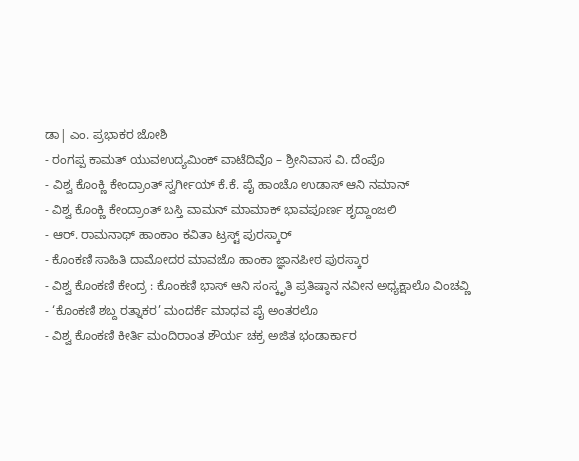ಡಾ| ಎಂ. ಪ್ರಭಾಕರ ಜೋಶಿ
- ರಂಗಪ್ಪ ಕಾಮತ್ ಯುವಉದ್ಯಮಿಂಕ್ ವಾಟೆದಿವೊ – ಶ್ರೀನಿವಾಸ ವಿ. ದೆಂಪೊ
- ವಿಶ್ವ ಕೊಂಕ್ಣಿ ಕೇಂದ್ರಾಂತ್ ಸ್ವರ್ಗೀಯ್ ಕೆ.ಕೆ. ಪೈ ಹಾಂಚೊ ಉಡಾಸ್ ಆನಿ ನಮಾನ್
- ವಿಶ್ವ ಕೊಂಕ್ಣಿ ಕೇಂದ್ರಾಂತ್ ಬಸ್ತಿ ವಾಮನ್ ಮಾಮಾಕ್ ಭಾವಪೂರ್ಣ ಶೃದ್ದಾಂಜಲಿ
- ಆರ್. ರಾಮನಾಥ್ ಹಾಂಕಾಂ ಕವಿತಾ ಟ್ರಸ್ಟ್ ಪುರಸ್ಕಾರ್
- ಕೊಂಕಣಿ ಸಾಹಿತಿ ದಾಮೋದರ ಮಾವಜೊ ಹಾಂಕಾ ಜ್ಞಾನಪೀಠ ಪುರಸ್ಕಾರ
- ವಿಶ್ವ ಕೊಂಕಣಿ ಕೇಂದ್ರ : ಕೊಂಕಣಿ ಭಾಸ್ ಆನಿ ಸಂಸ್ಕೃತಿ ಪ್ರತಿಷ್ಠಾನ ನವೀನ ಅಧ್ಯಕ್ಷಾಲೊ ವಿಂಚವ್ಣಿ
- ‘ಕೊಂಕಣಿ ಶಬ್ದ ರತ್ನಾಕರ’ ಮಂದರ್ಕೆ ಮಾಧವ ಪೈ ಅಂತರಲೊ
- ವಿಶ್ವ ಕೊಂಕಣಿ ಕೀರ್ತಿ ಮಂದಿರಾಂತ ಶೌರ್ಯ ಚಕ್ರ ಅಜಿತ ಭಂಡಾರ್ಕಾರ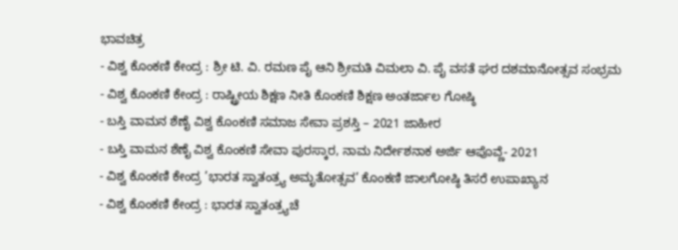ಭಾವಚಿತ್ರ
- ವಿಶ್ವ ಕೊಂಕಣಿ ಕೇಂದ್ರ : ಶ್ರೀ ಟಿ. ವಿ. ರಮಣ ಪೈ ಆನಿ ಶ್ರೀಮತಿ ವಿಮಲಾ ವಿ. ಪೈ ವಸತೆ ಘರ ದಶಮಾನೋತ್ಸವ ಸಂಭ್ರಮ
- ವಿಶ್ವ ಕೊಂಕಣಿ ಕೇಂದ್ರ : ರಾಷ್ಟ್ರೀಯ ಶಿಕ್ಷಣ ನೀತಿ ಕೊಂಕಣಿ ಶಿಕ್ಷಣ ಅಂತರ್ಜಾಲ ಗೋಷ್ಠಿ
- ಬಸ್ತಿ ವಾಮನ ಶೆಣೈ ವಿಶ್ವ ಕೊಂಕಣಿ ಸಮಾಜ ಸೇವಾ ಪ್ರಶಸ್ತಿ – 2021 ಜಾಹೀರ
- ಬಸ್ತಿ ವಾಮನ ಶೆಣೈ ವಿಶ್ವ ಕೊಂಕಣಿ ಸೇವಾ ಪುರಸ್ಕಾರ, ನಾಮ ನಿರ್ದೇಶನಾಕ ಅರ್ಜಿ ಆಪೊವ್ಣೆ- 2021
- ವಿಶ್ವ ಕೊಂಕಣಿ ಕೇಂದ್ರ ’ಭಾರತ ಸ್ವಾತಂತ್ರ್ಯ ಅಮೃತೋತ್ಸವ’ ಕೊಂಕಣಿ ಜಾಲಗೋಷ್ಠಿ ತಿಸರೆ ಉಪಾಖ್ಯಾನ
- ವಿಶ್ವ ಕೊಂಕಣಿ ಕೇಂದ್ರ : ಭಾರತ ಸ್ವಾತಂತ್ರ್ಯಚೆ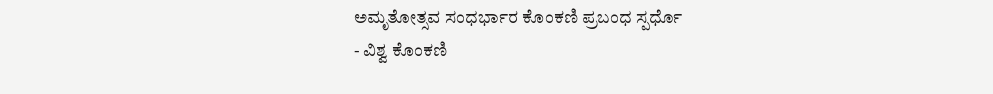ಅಮೃತೋತ್ಸವ ಸಂಧರ್ಭಾರ ಕೊಂಕಣಿ ಪ್ರಬಂಧ ಸ್ಪರ್ಧೊ
- ವಿಶ್ವ ಕೊಂಕಣಿ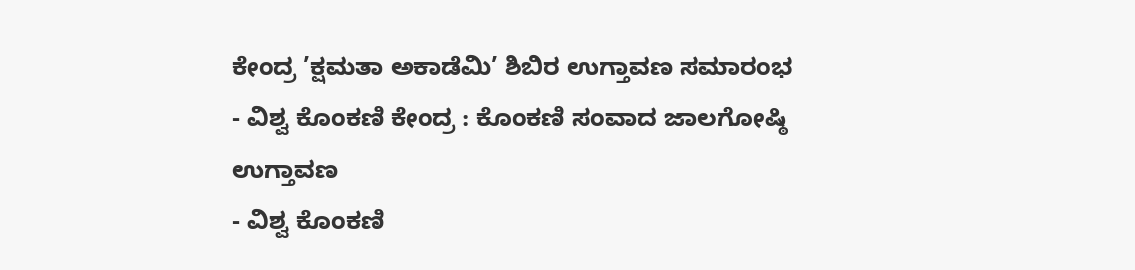ಕೇಂದ್ರ ’ಕ್ಷಮತಾ ಅಕಾಡೆಮಿ’ ಶಿಬಿರ ಉಗ್ತಾವಣ ಸಮಾರಂಭ
- ವಿಶ್ವ ಕೊಂಕಣಿ ಕೇಂದ್ರ : ಕೊಂಕಣಿ ಸಂವಾದ ಜಾಲಗೋಷ್ಠಿ ಉಗ್ತಾವಣ
- ವಿಶ್ವ ಕೊಂಕಣಿ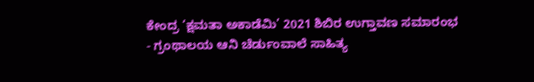ಕೇಂದ್ರ ‘ಕ್ಷಮತಾ ಅಕಾಡೆಮಿ’ 2021 ಶಿಬಿರ ಉಗ್ತಾವಣ ಸಮಾರಂಭ
- ಗ್ರಂಥಾಲಯ ಆನಿ ಚೆರ್ಡುಂವಾಲೆ ಸಾಹಿತ್ಯ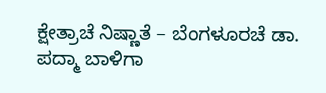ಕ್ಷೇತ್ರಾಚೆ ನಿಷ್ಣಾತೆ – ಬೆಂಗಳೂರಚೆ ಡಾ. ಪದ್ಮಾ ಬಾಳಿಗಾ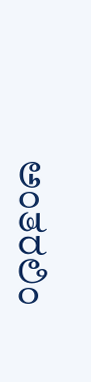ಅಂತರಲಿಂ